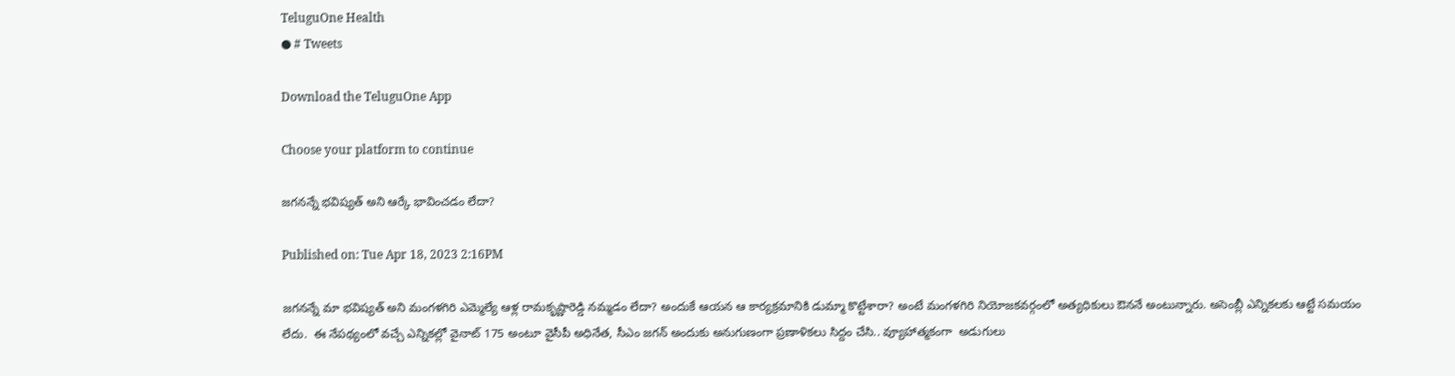TeluguOne Health
● # Tweets

Download the TeluguOne App

Choose your platform to continue

జగనన్నే భవిష్యత్ అని ఆర్కే భావించడం లేదా?

Published on: Tue Apr 18, 2023 2:16PM

జగనన్నే మా భవిష్యత్ అని మంగళగిరి ఎమ్మెల్యే ఆళ్ల రామకృష్ణారెడ్డి నమ్మడం లేదా? అందుకే ఆయన ఆ కార్యక్రమానికి డుమ్మా కొట్టేశారా? అంటే మంగళగిరి నియోజకవర్గంలో అత్యధికులు ఔననే అంటున్నారు. అసెంబ్లీ ఎన్నికలకు ఆట్టే సమయం లేదు.  ఈ నేపథ్యంలో వచ్చే ఎన్నికల్లో వైనాట్ 175 అంటూ వైసీపీ అధినేత, సీఎం జగన్ అందుకు అనుగుణంగా ప్రణాళికలు సిద్దం చేసి.. వ్యూహాత్మకంగా  అడుగులు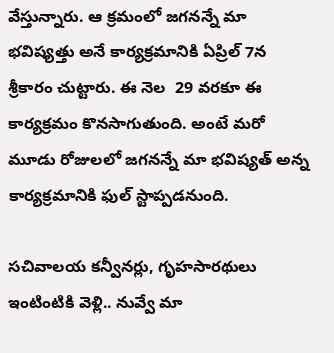వేస్తున్నారు. ఆ క్రమంలో జగనన్నే మా భవిష్యత్తు అనే కార్యక్రమానికి ఏప్రిల్ 7న శ్రీకారం చుట్టారు. ఈ నెల  29 వరకూ ఈ కార్యక్రమం కొనసాగుతుంది. అంటే మరో మూడు రోజులలో జగనన్నే మా భవిష్యత్ అన్న కార్యక్రమానికి ఫుల్ స్టాప్పడనుంది.

సచివాలయ కన్వీనర్లు, గృహసారథులు ఇంటింటికి వెళ్లి.. నువ్వే మా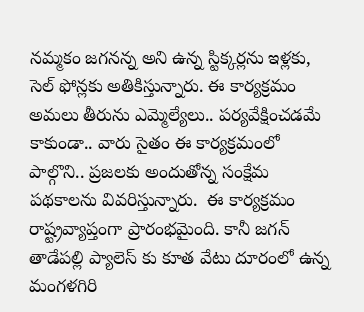నమ్మకం జగనన్న అని ఉన్న స్టిక్కర్లను ఇళ్లకు, సెల్ ఫోన్లకు అతికిస్తున్నారు. ఈ కార్యక్రమం అమలు తీరును ఎమ్మెల్యేలు.. పర్యవేక్షించడమే కాకుండా.. వారు సైతం ఈ కార్యక్రమంలో పాల్గొని.. ప్రజలకు అందుతోన్న సంక్షేమ పథకాలను వివరిస్తున్నారు.  ఈ కార్యక్రమం రాష్ట్రవ్యాప్తంగా ప్రారంభమైంది. కానీ జగన్ తాడేపల్లి ప్యాలెస్ కు కూత వేటు దూరంలో ఉన్న మంగళగిరి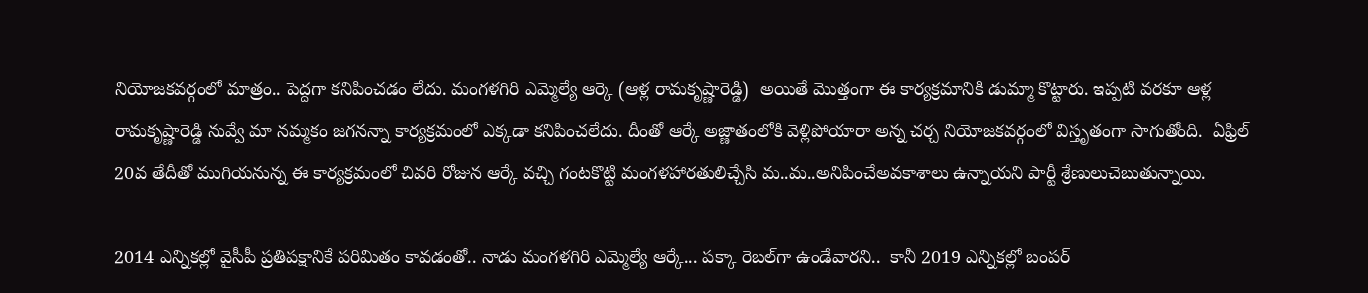నియోజకవర్గంలో మాత్రం.. పెద్దగా కనిపించడం లేదు. మంగళగిరి ఎమ్మెల్యే ఆర్కె (ఆళ్ల రామకృష్ణారెడ్డి)  అయితే మొత్తంగా ఈ కార్యక్రమానికి డుమ్మా కొట్టారు. ఇప్పటి వరకూ ఆళ్ల రామకృష్ణారెడ్డి నువ్వే మా నమ్మకం జగనన్నా కార్యక్రమంలో ఎక్కడా కనిపించలేదు. దీంతో ఆర్కే అజ్ణాతంలోకి వెళ్లిపోయారా అన్న చర్చ నియోజకవర్గంలో విస్తృతంగా సాగుతోంది.  ఏఫ్రిల్ 20వ తేదీతో ముగియనున్న ఈ కార్యక్రమంలో చివరి రోజున ఆర్కే వచ్చి గంటకొట్టి మంగళహారతులిచ్చేసి మ..మ..అనిపించేఅవకాశాలు ఉన్నాయని పార్టీ శ్రేణులుచెబుతున్నాయి.

2014 ఎన్నికల్లో వైసీపీ ప్రతిపక్షానికే పరిమితం కావడంతో.. నాడు మంగళగిరి ఎమ్మెల్యే ఆర్కే... పక్కా రెబల్‌గా ఉండేవారని..  కానీ 2019 ఎన్నికల్లో బంపర్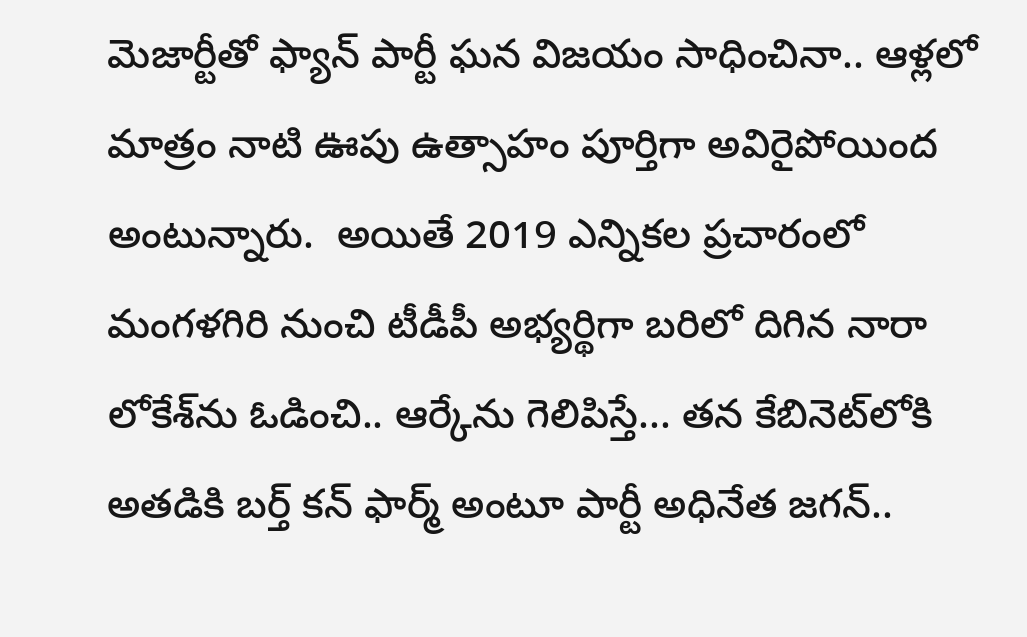మెజార్టీతో ఫ్యాన్ పార్టీ ఘన విజయం సాధించినా.. ఆళ్లలో మాత్రం నాటి ఊపు ఉత్సాహం పూర్తిగా అవిరైపోయింద అంటున్నారు.  అయితే 2019 ఎన్నికల ప్రచారంలో మంగళగిరి నుంచి టీడీపీ అభ్యర్థిగా బరిలో దిగిన నారా లోకేశ్‌ను ఓడించి.. ఆర్కేను గెలిపిస్తే... తన కేబినెట్‌లోకి అతడికి బర్త్ కన్ ఫార్మ్ అంటూ పార్టీ అధినేత జగన్..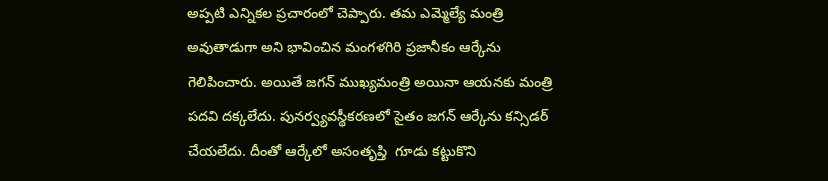అప్పటి ఎన్నికల ప్రచారంలో చెప్పారు. తమ ఎమ్మెల్యే మంత్రి అవుతాడుగా అని భావించిన మంగళగిరి ప్రజానీకం ఆర్కేను గెలిపించారు. అయితే జగన్ ముఖ్యమంత్రి అయినా ఆయనకు మంత్రి పదవి దక్కలేదు. పునర్వ్యవస్థీకరణలో సైతం జగన్ ఆర్కేను కన్సిడర్ చేయలేదు. దీంతో ఆర్కేలో అసంతృప్తి  గూడు కట్టుకొని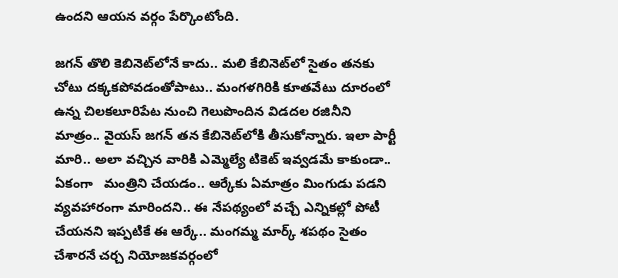ఉందని ఆయన వర్గం పేర్కొంటోంది.

జగన్ తొలి కెబినెట్‌లోనే కాదు.. మలి కేబినెట్‌లో సైతం తనకు చోటు దక్కకపోవడంతోపాటు.. మంగళగిరికి కూతవేటు దూరంలో ఉన్న చిలకలూరిపేట నుంచి గెలుపొందిన విడదల రజినీని మాత్రం.. వైయస్ జగన్ తన కేబినెట్‌లోకి తీసుకోన్నారు. ఇలా పార్టీ మారి.. అలా వచ్చిన వారికి ఎమ్మెల్యే టికెట్ ఇవ్వడమే కాకుండా.. ఏకంగా   మంత్రిని చేయడం.. ఆర్కేకు ఏమాత్రం మింగుడు పడని వ్యవహారంగా మారిందని.. ఈ నేపథ్యంలో వచ్చే ఎన్నికల్లో పోటీ చేయనని ఇప్పటికే ఈ ఆర్కే.. మంగమ్మ మార్క్ శపథం సైతం చేశారనే చర్చ నియోజకవర్గంలో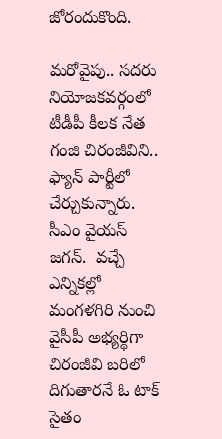జోరందుకొంది.

మరోవైపు.. సదరు నియోజకవర్గంలో టీడీపీ కీలక నేత గంజి చిరంజీవిని.. ఫ్యాన్ పార్టీలో చేర్చుకున్నారు. సీఎం వైయస్ జగన్.  వచ్చే ఎన్నికల్లో మంగళగిరి నుంచి వైసీపీ అభ్యర్థిగా చిరంజీవి బరిలో దిగుతారనే ఓ టాక్ సైతం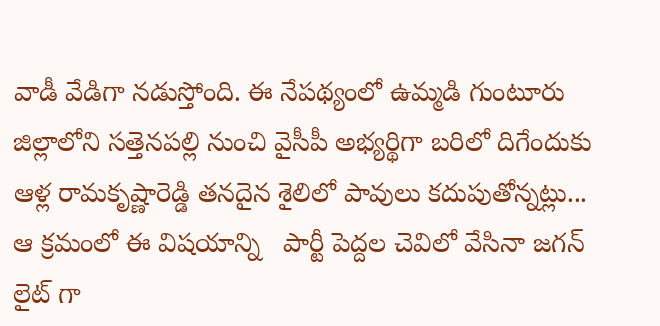వాడీ వేడిగా నడుస్తోంది. ఈ నేపథ్యంలో ఉమ్మడి గుంటూరు జిల్లాలోని సత్తెనపల్లి నుంచి వైసీపీ అభ్యర్థిగా బరిలో దిగేందుకు ఆళ్ల రామకృష్ణారెడ్డి తనదైన శైలిలో పావులు కదుపుతోన్నట్లు... ఆ క్రమంలో ఈ విషయాన్ని   పార్టీ పెద్దల చెవిలో వేసినా జగన్ లైట్ గా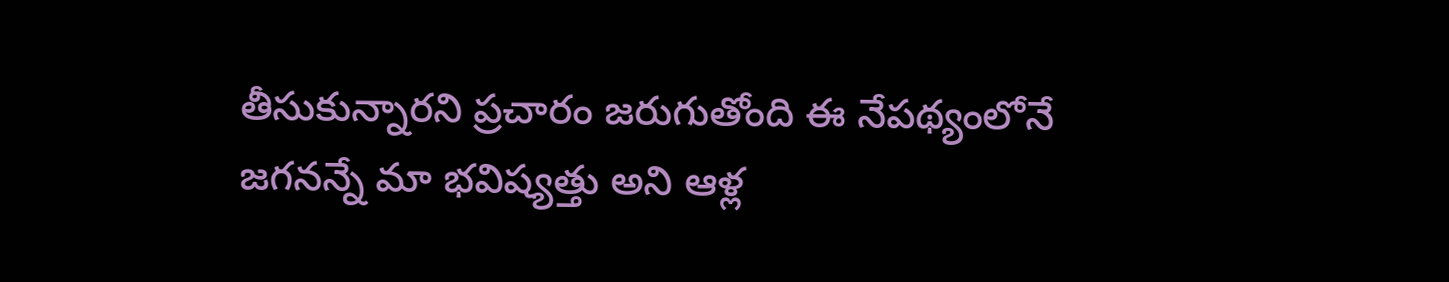తీసుకున్నారని ప్రచారం జరుగుతోంది ఈ నేపథ్యంలోనే జగనన్నే మా భవిష్యత్తు అని ఆళ్ల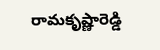రామకృష్ణారెడ్డి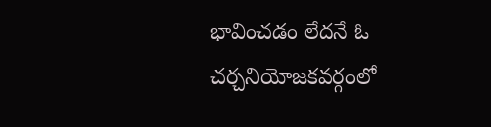భావించడం లేదనే ఓ చర్చనియోజకవర్గంలో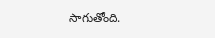సాగుతోంది.